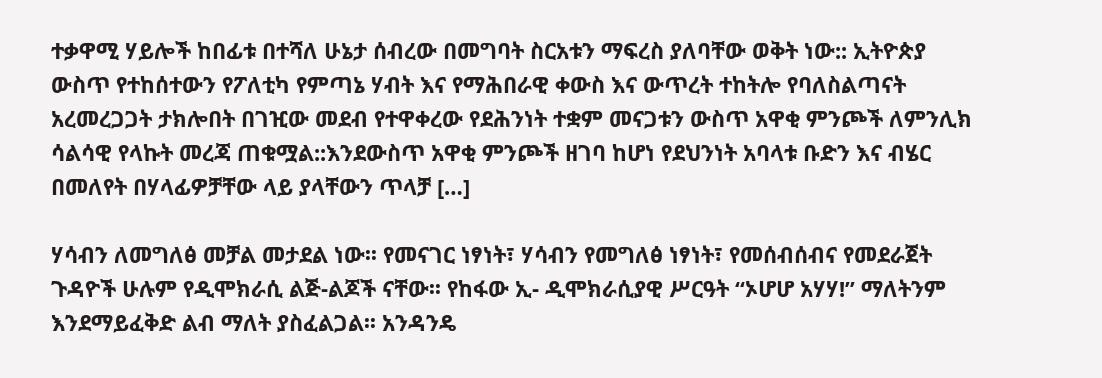ተቃዋሚ ሃይሎች ከበፊቱ በተሻለ ሁኔታ ሰብረው በመግባት ስርአቱን ማፍረስ ያለባቸው ወቅት ነው:: ኢትዮጵያ ውስጥ የተከሰተውን የፖለቲካ የምጣኔ ሃብት እና የማሕበራዊ ቀውስ እና ውጥረት ተከትሎ የባለስልጣናት አረመረጋጋት ታክሎበት በገዢው መደብ የተዋቀረው የደሕንነት ተቋም መናጋቱን ውስጥ አዋቂ ምንጮች ለምንሊክ ሳልሳዊ የላኩት መረጃ ጠቁሟል::እንደውስጥ አዋቂ ምንጮች ዘገባ ከሆነ የደህንነት አባላቱ ቡድን እና ብሄር በመለየት በሃላፊዎቻቸው ላይ ያላቸውን ጥላቻ […]

ሃሳብን ለመግለፅ መቻል መታደል ነው፡፡ የመናገር ነፃነት፣ ሃሳብን የመግለፅ ነፃነት፣ የመሰብሰብና የመደራጀት ጉዳዮች ሁሉም የዲሞክራሲ ልጅ-ልጆች ናቸው፡፡ የከፋው ኢ- ዲሞክራሲያዊ ሥርዓት “ኦሆሆ አሃሃ!” ማለትንም እንደማይፈቅድ ልብ ማለት ያስፈልጋል፡፡ አንዳንዴ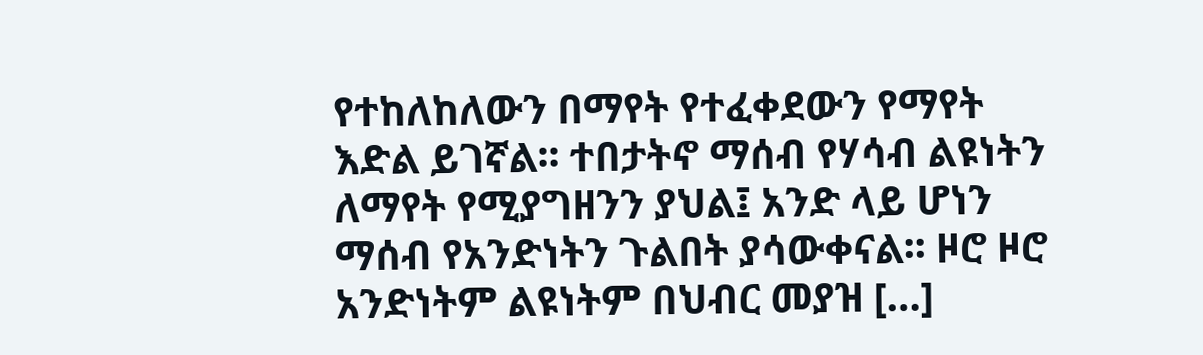የተከለከለውን በማየት የተፈቀደውን የማየት እድል ይገኛል፡፡ ተበታትኖ ማሰብ የሃሳብ ልዩነትን ለማየት የሚያግዘንን ያህል፤ አንድ ላይ ሆነን ማሰብ የአንድነትን ጉልበት ያሳውቀናል፡፡ ዞሮ ዞሮ አንድነትም ልዩነትም በህብር መያዝ […]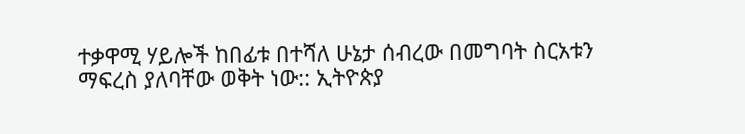ተቃዋሚ ሃይሎች ከበፊቱ በተሻለ ሁኔታ ሰብረው በመግባት ስርአቱን ማፍረስ ያለባቸው ወቅት ነው:: ኢትዮጵያ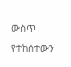ውስጥ የተከሰተውን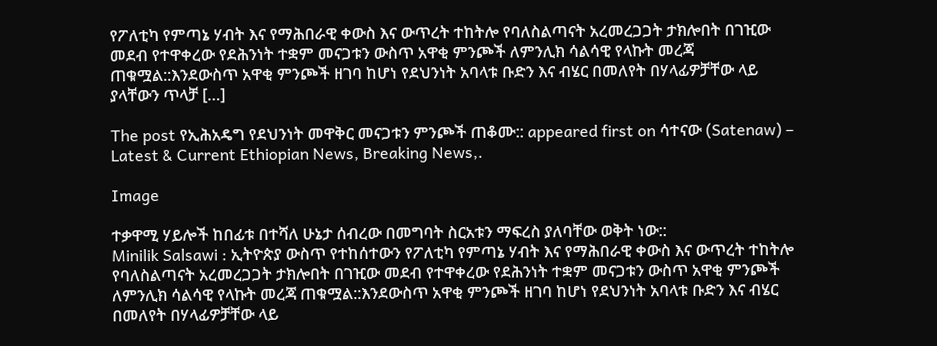የፖለቲካ የምጣኔ ሃብት እና የማሕበራዊ ቀውስ እና ውጥረት ተከትሎ የባለስልጣናት አረመረጋጋት ታክሎበት በገዢው መደብ የተዋቀረው የደሕንነት ተቋም መናጋቱን ውስጥ አዋቂ ምንጮች ለምንሊክ ሳልሳዊ የላኩት መረጃ ጠቁሟል::እንደውስጥ አዋቂ ምንጮች ዘገባ ከሆነ የደህንነት አባላቱ ቡድን እና ብሄር በመለየት በሃላፊዎቻቸው ላይ ያላቸውን ጥላቻ […]

The post የኢሕአዴግ የደህንነት መዋቅር መናጋቱን ምንጮች ጠቆሙ:: appeared first on ሳተናው (Satenaw) – Latest & Current Ethiopian News, Breaking News,.

Image

ተቃዋሚ ሃይሎች ከበፊቱ በተሻለ ሁኔታ ሰብረው በመግባት ስርአቱን ማፍረስ ያለባቸው ወቅት ነው::
Minilik Salsawi : ኢትዮጵያ ውስጥ የተከሰተውን የፖለቲካ የምጣኔ ሃብት እና የማሕበራዊ ቀውስ እና ውጥረት ተከትሎ የባለስልጣናት አረመረጋጋት ታክሎበት በገዢው መደብ የተዋቀረው የደሕንነት ተቋም መናጋቱን ውስጥ አዋቂ ምንጮች ለምንሊክ ሳልሳዊ የላኩት መረጃ ጠቁሟል::እንደውስጥ አዋቂ ምንጮች ዘገባ ከሆነ የደህንነት አባላቱ ቡድን እና ብሄር በመለየት በሃላፊዎቻቸው ላይ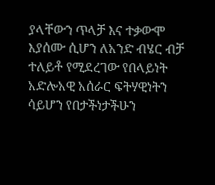ያላቸውን ጥላቻ እና ተቃውሞ እያሰሙ ሲሆን ለአንድ ብሄር ብቻ ተለይቶ የሚደረገው የበላይነት አድሎአዊ አሰራር ፍትሃዊነትን ሳይሆን የበታችነታችሁን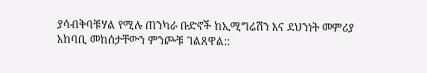ያሳብቅባቹሃል የሚሉ ጠንካራ ቡድኖች ከኢሚግሬሽን እና ደህንነት መምሪያ አከባቢ መከሰታቸውን ምንጮቹ ገልጸዋል::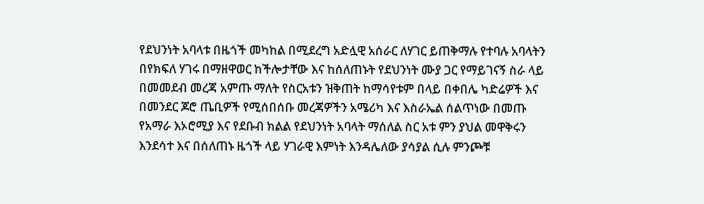የደህንነት አባላቱ በዜጎች መካከል በሚደረግ አድሏዊ አሰራር ለሃገር ይጠቅማሉ የተባሉ አባላትን በየክፍለ ሃገሩ በማዘዋወር ከችሎታቸው እና ከሰለጠኑት የደህንነት ሙያ ጋር የማይገናኝ ስራ ላይ በመመደብ መረጃ አምጡ ማለት የስርአቱን ዝቅጠት ከማሳየቱም በላይ በቀበሌ ካድሬዎች እና በመንደር ጆሮ ጤቢዎች የሚሰበሰቡ መረጃዎችን አሜሪካ እና እስራኤል ሰልጥነው በመጡ የአማራ እኦሮሚያ እና የደቡብ ክልል የደህንነት አባላት ማሰለል ስር አቱ ምን ያህል መዋቅሩን እንደሳተ እና በሰለጠኑ ዜጎች ላይ ሃገራዊ እምነት እንዳሌለው ያሳያል ሲሉ ምንጮቹ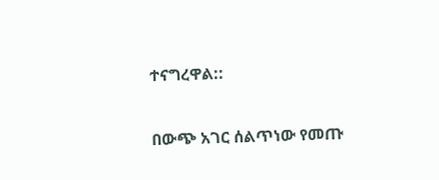ተናግረዋል::

በውጭ አገር ሰልጥነው የመጡ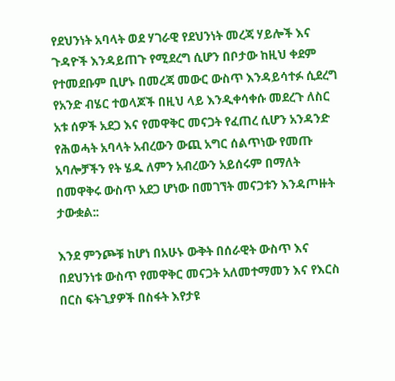የደህንነት አባላት ወደ ሃገራዊ የደህንነት መረጃ ሃይሎች እና ጉዳዮች እንዳይጠጉ የሚደረግ ሲሆን በቦታው ከዚህ ቀደም የተመደቡም ቢሆኑ በመረጃ መውር ውስጥ እንዳይሳተፉ ሲደረግ የአንድ ብሄር ተወላጆች በዚህ ላይ እንዲቀሳቀሱ መደረጉ ለስር አቱ ሰዎች አደጋ እና የመዋቅር መናጋት የፈጠረ ሲሆን አንዳንድ የሕወሓት አባላት አብረውን ውጪ አግር ሰልጥነው የመጡ አባሎቻችን የት ሄዱ ለምን አብረውን አይሰሩም በማለት በመዋቅሩ ውስጥ አደጋ ሆነው በመገኘት መናጋቱን እንዳጦዙት ታውቋል::

እንደ ምንጮቹ ከሆነ በአሁኑ ውቅት በሰራዊት ውስጥ እና በደህንነቱ ውስጥ የመዋቅር መናጋት አለመተማመን እና የእርስ በርስ ፍትጊያዎች በስፋት እየታዩ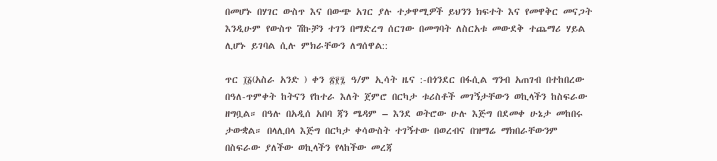በመሆኑ በሃገር ውስጥ እና በውጭ አገር ያሉ ተቃዋሚዎች ይህንን ክፍተት እና የመዋቅር መናጋት እንዲሁም የውስጥ ሽኩቻን ተገን በማድረግ ሰርገው በመግባት ለስርአቱ መውደቅ ተጨማሪ ሃይል ሊሆኑ ይገባል ሲሉ ምክራቸውን ለግሰዋል::

ጥር ፲፩(አስራ አንድ ) ቀን ፳፻፯ ዓ/ም ኢሳት ዜና :-በጎንደር በፋሲል ግንብ አጠገብ በተከበረው በዓለ-ጥምቀት ከትናን የከተራ እለት ጀምሮ በርካታ ቱሪስቶች መገኝታቸውን ወኪላችን ከስፍራው ዘግቧል። በዓሉ በአዲሰ አበባ ጃን ሜዳም – እንደ ወትሮው ሁሉ እጅግ በደመቀ ሁኔታ መከበሩ ታውቋል። በላሊበላ እጅግ በርካታ ቀሳውስት ተገኝተው በወረብና በዝማሬ ማክበራቸውንም በስፍራው ያለችው ወኪላችን የላከችው መረጃ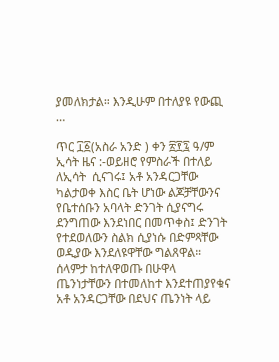ያመለክታል። እንዲሁም በተለያዩ የውጪ …

ጥር ፲፩(አስራ አንድ ) ቀን ፳፻፯ ዓ/ም ኢሳት ዜና :-ወይዘሮ የምስራች በተለይ ለኢሳት  ሲናገሩ፤ አቶ አንዳርጋቸው ካልታወቀ እስር ቤት ሆነው ልጆቻቸውንና የቤተሰቡን አባላት ድንገት ሲያናግሩ ደንግጠው እንደነበር በመጥቀስ፤ ድንገት የተደወለውን ስልክ ሲያነሱ በድምጻቸው ወዲያው እንደለዩዋቸው ግልጸዋል። ሰላምታ ከተለዋወጡ በሁዋላ ጤንነታቸውን በተመለከተ እንደተጠያየቁና   አቶ አንዳርጋቸው በደህና ጤንነት ላይ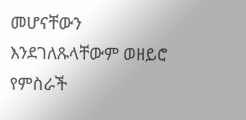መሆናቸውን እንደገለጹላቸውም ወዘይሮ የምስራች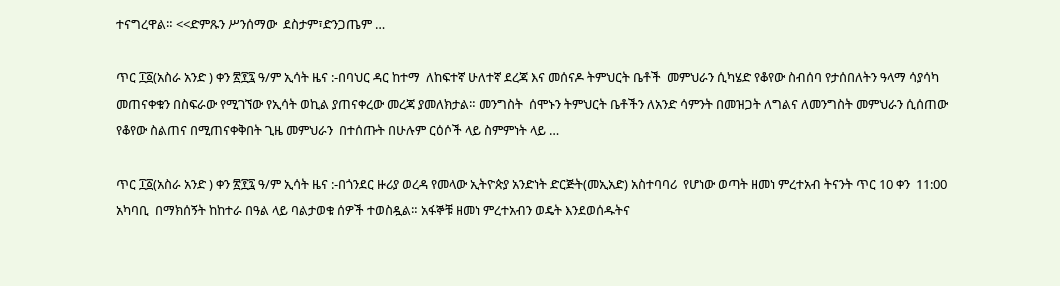ተናግረዋል። <<ድምጹን ሥንሰማው  ደስታም፣ድንጋጤም …

ጥር ፲፩(አስራ አንድ ) ቀን ፳፻፯ ዓ/ም ኢሳት ዜና :-በባህር ዳር ከተማ  ለከፍተኛ ሁለተኛ ደረጃ እና መሰናዶ ትምህርት ቤቶች  መምህራን ሲካሄድ የቆየው ስብሰባ የታሰበለትን ዓላማ ሳያሳካ መጠናቀቁን በስፍራው የሚገኘው የኢሳት ወኪል ያጠናቀረው መረጃ ያመለክታል። መንግስት  ሰሞኑን ትምህርት ቤቶችን ለአንድ ሳምንት በመዝጋት ለግልና ለመንግስት መምህራን ሲሰጠው የቆየው ስልጠና በሚጠናቀቅበት ጊዜ መምህራን  በተሰጡት በሁሉም ርዕሶች ላይ ስምምነት ላይ …

ጥር ፲፩(አስራ አንድ ) ቀን ፳፻፯ ዓ/ም ኢሳት ዜና :-በጎንደር ዙሪያ ወረዳ የመላው ኢትዮጵያ አንድነት ድርጅት(መኢአድ) አስተባባሪ  የሆነው ወጣት ዘመነ ምረተአብ ትናንት ጥር 10 ቀን  11:00  አካባቢ  በማክሰኝት ከከተራ በዓል ላይ ባልታወቁ ሰዎች ተወስዷል። አፋኞቹ ዘመነ ምረተአብን ወዴት እንደወሰዱትና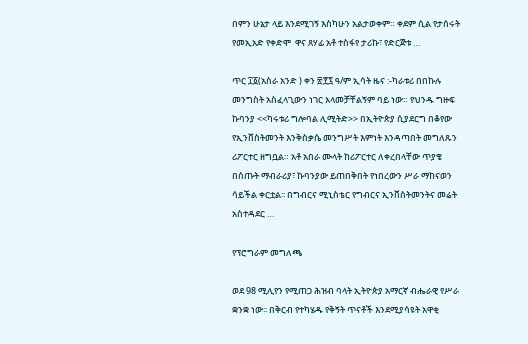በምን ሁኔታ ላይ እንደሚገኝ እስካሁን አልታወቀም። ቀደም ሲል የታሰሩት  የመኢአድ የቀድሞ  ዋና ጸሃፊ አቶ ተስፋየ ታሪኩ፣ የድርጅቱ …

ጥር ፲፩(አስራ አንድ ) ቀን ፳፻፯ ዓ/ም ኢሳት ዜና :-ካራቱሪ በበኩሉ መንግስት አስፈላጊውን ነገር አላመቻቸልኝም ባይ ነው። የህንዱ ግዙፍ ኩባንያ <<ካሩቱሪ ግሎባል ሊሚትድ>> በኢትዮጵያ ሲያደርግ በቆየው የኢንቨስትመንት እንቅስቃሴ መንግሥት እምነት እንዳጣበት መግለጹን ሪፖርተር ዘግቧል። አቶ አበራ ሙላት ከሪፖርተር ለቀረበላቸው ጥያቄ በሰጡት ማብራሪያ፣ ኩባንያው ይጠበቅበት የነበረውን ሥራ ማከናወን ሳይችል ቀርቷል፡፡ በግብርና ሚኒስቴር የግብርና ኢንቨስትመንትና መሬት አስተዳደር …

የፕሮግራም መግለጫ

ወደ 98 ሚሊየን የሚጠጋ ሕዝብ ባላት ኢትዮጵያ አማርኛ ብሔራዊ የሥራ ቋንቋ ነው፡፡ በቅርብ የተካሄዱ የቅኝት ጥናቶች እንደሚያሳዩት አዋቂ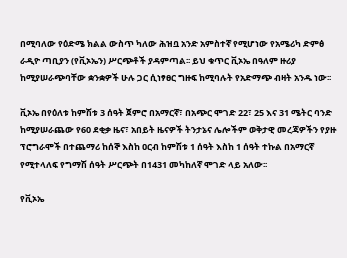በሚባለው የዕድሜ ክልል ውስጥ ካለው ሕዝቧ አንድ አምስተኛ የሚሆነው የአሜሪካ ድምፅ ራዲዮ ጣቢያን (የቪኦኤን) ሥርጭቶች ያዳምጣል፡፡ ይህ ቁጥር ቪኦኤ በዓለም ዙሪያ ከሚያሠራጭባቸው ቋንቋዎች ሁሉ ጋር ሲነፃፀር ግዙፍ ከሚባሉት የአድማጭ ብዛት አንዱ ነው፡፡

ቪኦኤ በየዕለቱ ከምሽቱ 3 ሰዓት ጀምሮ በአማርኛ፣ በአጭር ሞገድ 22፣ 25 እና 31 ሜትር ባንድ ከሚያሠራጨው የ60 ደቂቃ ዜና፣ አበይት ዜናዎች ትንታኔና ሌሎችም ወቅታዊ መረጃዎችን የያዙ ፕሮግራሞች በተጨማሪ ከሰኞ እስከ ዐርብ ከምሽቱ 1 ሰዓት እስከ 1 ሰዓት ተኩል በአማርኛ የሚተላለፍ የግማሽ ሰዓት ሥርጭት በ1431 መካከለኛ ሞገድ ላይ አለው፡፡

የቪኦኤ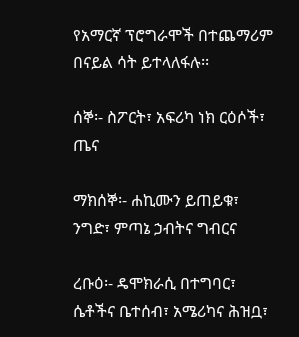የአማርኛ ፕሮግራሞች በተጨማሪም በናይል ሳት ይተላለፋሉ፡፡

ሰኞ፡- ስፖርት፣ አፍሪካ ነክ ርዕሶች፣ ጤና

ማክሰኞ፡- ሐኪሙን ይጠይቁ፣ ንግድ፣ ምጣኔ ኃብትና ግብርና

ረቡዕ፡- ዴሞክራሲ በተግባር፣ ሴቶችና ቤተሰብ፣ አሜሪካና ሕዝቧ፣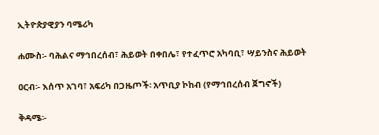ኢትዮጵያዊያን ባሜሪካ

ሐሙስ፡- ባሕልና ማኅበረሰብ፣ ሕይወት በቀበሌ፣ የተፈጥሮ አካባቢ፣ ሣይንስና ሕይወት

ዐርብ፡- እሰጥ አገባ፣ አፍሪካ በጋዜጦች፡ አጥቢያ ኮከብ (የማኅበረሰብ ጀግኖች)

ቅዳሜ፡-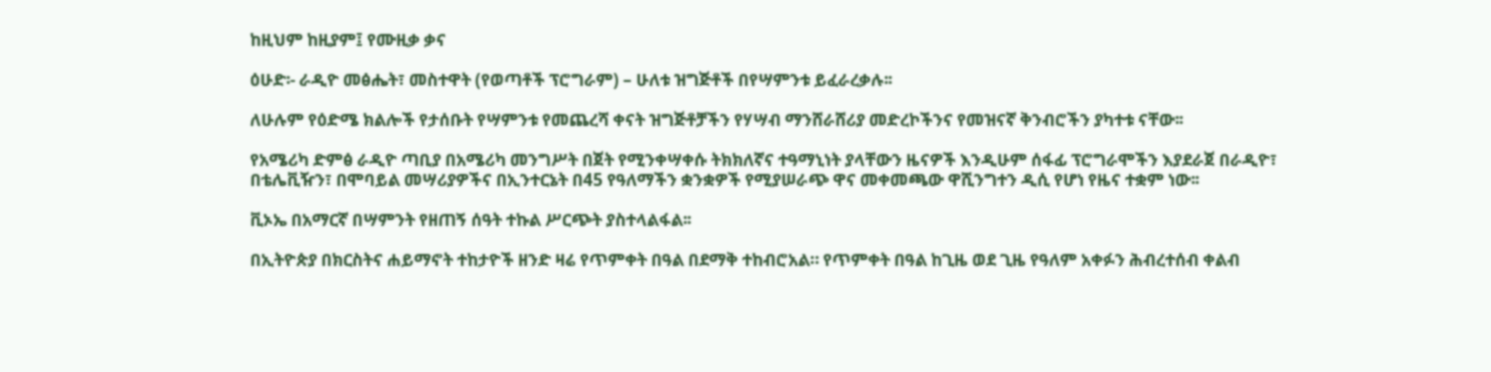ከዚህም ከዚያም፤ የሙዚቃ ቃና

ዕሁድ፡- ራዲዮ መፅሔት፣ መስተዋት (የወጣቶች ፕሮግራም) – ሁለቱ ዝግጅቶች በየሣምንቱ ይፈራረቃሉ፡፡

ለሁሉም የዕድሜ ክልሎች የታሰቡት የሣምንቱ የመጨረሻ ቀናት ዝግጅቶቻችን የሃሣብ ማንሸራሸሪያ መድረኮችንና የመዝናኛ ቅንብሮችን ያካተቱ ናቸው፡፡

የአሜሪካ ድምፅ ራዲዮ ጣቢያ በአሜሪካ መንግሥት በጀት የሚንቀሣቀሱ ትክክለኛና ተዓማኒነት ያላቸውን ዜናዎች እንዲሁም ሰፋፊ ፕሮግራሞችን እያደራጀ በራዲዮ፣ በቴሌቪዥን፣ በሞባይል መሣሪያዎችና በኢንተርኔት በ45 የዓለማችን ቋንቋዎች የሚያሠራጭ ዋና መቀመጫው ዋሺንግተን ዲሲ የሆነ የዜና ተቋም ነው፡፡

ቪኦኤ በአማርኛ በሣምንት የዘጠኝ ሰዓት ተኩል ሥርጭት ያስተላልፋል፡፡

በኢትዮጵያ በክርስትና ሐይማኖት ተከታዮች ዘንድ ዛሬ የጥምቀት በዓል በደማቅ ተከብሮአል። የጥምቀት በዓል ከጊዜ ወደ ጊዜ የዓለም አቀፉን ሕብረተሰብ ቀልብ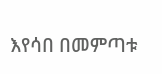እየሳበ በመምጣቱ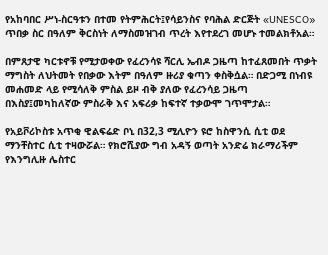የአከባበር ሥነ-ስርዓቱን በተመ የትምሕርት፤የሳይንስና የባሕል ድርጅት «UNESCO» ጥበቃ ስር በዓለም ቅርስነት ለማስመዝገብ ጥረት እየተደረገ መሆኑ ተመልክቶአል።

በምጸታዊ ካርቱኖቹ የሚታወቀው የፈረንሳዩ ሻርሊ ኤብዶ ጋዜጣ ከተፈጸመበት ጥቃት ማግስት ለህትመት የበቃው እትም በዓለም ዙሪያ ቁጣን ቀስቅሷል። በድጋሚ በነብዩ መሐመድ ላይ የሚሳለቅ ምስል ይዞ ብቅ ያለው የፈረንሳይ ጋዜጣ በእስያ፤መካከለኛው ምስራቅ እና አፍሪቃ ከፍተኛ ተቃውሞ ገጥሞታል።

የአይቮሪኮስቱ አጥቂ ዊልፍሬድ ቦኒ በ32,3 ሚሊዮን ዩሮ ከስዋንሲ ሲቲ ወደ ማንቸስተር ሲቲ ተዛውሯል። የክሮሺያው ግብ አዳኝ ወጣት አንድሬ ክራማሪችም የእንግሊዙ ሌስተር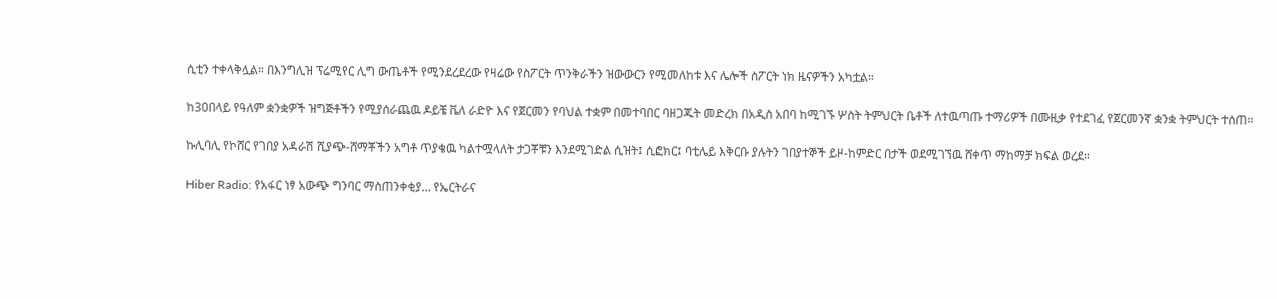ሲቲን ተቀላቅሏል። በእንግሊዝ ፕሬሚየር ሊግ ውጤቶች የሚንደረደረው የዛሬው የስፖርት ጥንቅራችን ዝውውርን የሚመለከቱ እና ሌሎች ስፖርት ነክ ዜናዎችን አካቷል።

ከ30በላይ የዓለም ቋንቋዎች ዝግጅቶችን የሚያሰራጨዉ ዶይቼ ቬለ ራድዮ እና የጀርመን የባህል ተቋም በመተባበር ባዘጋጁት መድረክ በአዲስ አበባ ከሚገኙ ሦስት ትምህርት ቤቶች ለተዉጣጡ ተማሪዎች በሙዚቃ የተደገፈ የጀርመንኛ ቋንቋ ትምህርት ተሰጠ።

ኩሊባሊ የኮሸር የገበያ አዳራሽ ሺያጭ-ሸማቾችን አግቶ ጥያቄዉ ካልተሟላለት ታጋቾቹን እንደሚገድል ሲዝት፤ ሲፎክር፤ ባቲሌይ እቅርቡ ያሉትን ገበያተኞች ይዞ-ከምድር በታች ወደሚገኘዉ ሸቀጥ ማከማቻ ክፍል ወረደ።

Hiber Radio: የአፋር ነፃ አውጭ ግንባር ማስጠንቀቂያ… የኤርትራና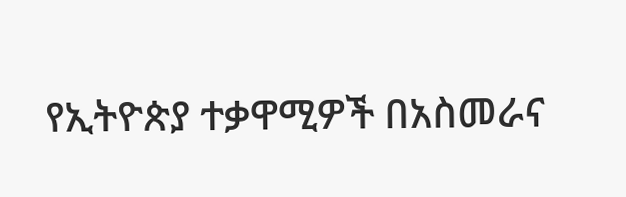የኢትዮጵያ ተቃዋሚዎች በአስመራና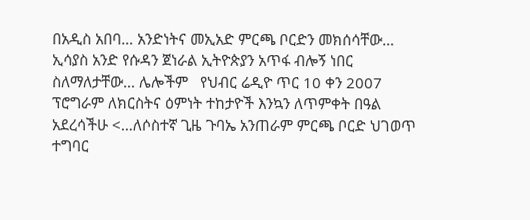በአዲስ አበባ… አንድነትና መኢአድ ምርጫ ቦርድን መክሰሳቸው… ኢሳያስ አንድ የሱዳን ጀነራል ኢትዮጵያን አጥፋ ብሎኝ ነበር ስለማለታቸው… ሌሎችም   የህብር ሬዲዮ ጥር 10 ቀን 2007 ፕሮግራም ለክርስትና ዕምነት ተከታዮች እንኳን ለጥምቀት በዓል አደረሳችሁ <…ለሶስተኛ ጊዜ ጉባኤ አንጠራም ምርጫ ቦርድ ህገወጥ ተግባር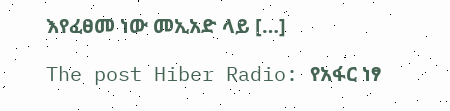እየፈፀመ ነው መኢአድ ላይ […]

The post Hiber Radio: የአፋር ነፃ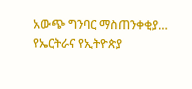አውጭ ግንባር ማስጠንቀቂያ… የኤርትራና የኢትዮጵያ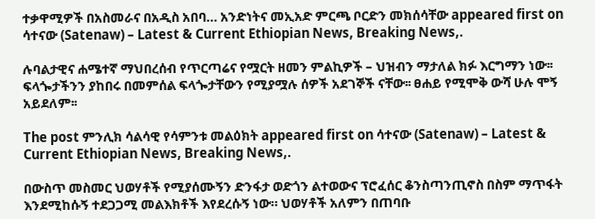ተቃዋሚዎች በአስመራና በአዲስ አበባ… አንድነትና መኢአድ ምርጫ ቦርድን መክሰሳቸው appeared first on ሳተናው (Satenaw) – Latest & Current Ethiopian News, Breaking News,.

ሉባልታዊና ሐሜተኛ ማህበረሰብ የጥርጣሬና የሟርት ዘመን ምልኪዎች – ህዝብን ማታለል ክፉ እርግማን ነው፡፡  ፍላጐታችንን ያከበሩ በመምሰል ፍላጐታቸውን የሚያሟሉ ሰዎች አደገኞች ናቸው፡፡ ፀሐይ የሚሞቅ ውሻ ሁሉ ሞኝ አይደለም፡፡

The post ምንሊክ ሳልሳዊ የሳምንቱ መልዕክት appeared first on ሳተናው (Satenaw) – Latest & Current Ethiopian News, Breaking News,.

በውስጥ መስመር ህወሃቶች የሚያሰሙኝን ድንፋታ ወድጎን ልተወውና ፕሮፈሰር ቆንስጣንጢኖስ በስም ማጥፋት እንደሚከሱኝ ተደጋጋሚ መልእክቶች እየደረሱኝ ነው። ህወሃቶች አለምን በጠባቡ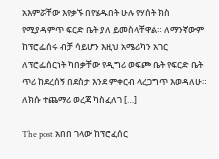አእምሯቸው እየቃኙ በየሄዱበት ሁሉ የሃሰት ክስ የሚያዳምጥ ፍርድ ቤት ያለ ይመስላቸዋል። ለማንኛውም ከፕሮፌሰሩ ብቻ ሳይሆን እዚህ አሜሪካን አገር ለፕሮፌሰርነት ካበቃቸው የዲግሪ ወፍጮ ቤት የፍርድ ቤት ጥሪ ከደረሰኝ በደስታ እንደ ምቀርብ ላረጋግጥ እወዳለሁ። ለክሱ ተጨማሪ ወረጃ ካስፈለገ […]

The post አበበ ገላው ከፕሮፈሰር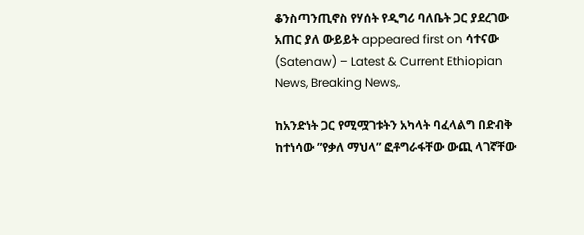ቆንስጣንጢኖስ የሃሰት የዲግሪ ባለቤት ጋር ያደረገው አጠር ያለ ውይይት appeared first on ሳተናው (Satenaw) – Latest & Current Ethiopian News, Breaking News,.

ከአንድነት ጋር የሚሟገቱትን አካላት ባፈላልግ በድብቅ ከተነሳው ”የቃለ ማህላ” ፎቶግራፋቸው ውጪ ላገኛቸው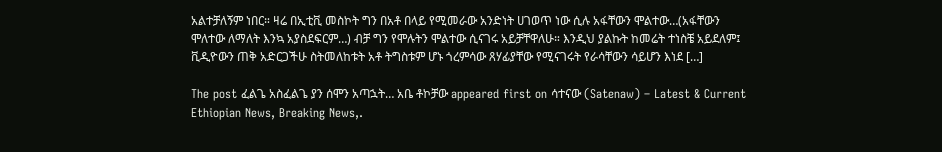አልተቻለኝም ነበር። ዛሬ በኢቲቪ መስኮት ግን በአቶ በላይ የሚመራው አንድነት ሀገወጥ ነው ሲሉ አፋቸውን ሞልተው…(አፋቸውን ሞለተው ለማለት እንኳ አያስደፍርም…) ብቻ ግን የሞሉትን ሞልተው ሲናገሩ አይቻቸዋለሁ። እንዲህ ያልኩት ከመሬት ተነስቼ አይደለም፤ ቪዲዮውን ጠቅ አድርጋችሁ ስትመለከቱት አቶ ትግስቱም ሆኑ ጎረምሳው ጸሃፊያቸው የሚናገሩት የራሳቸውን ሳይሆን እነደ […]

The post ፈልጌ አስፈልጌ ያን ሰሞን አጣኋት… አቤ ቶኮቻው appeared first on ሳተናው (Satenaw) – Latest & Current Ethiopian News, Breaking News,.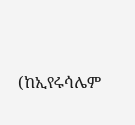(ከኢየሩሳሌም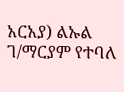አርአያ) ልኡል ገ/ማርያም የተባለ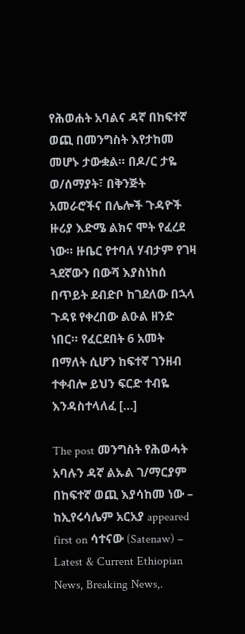የሕወሐት አባልና ዳኛ በከፍተኛ ወጪ በመንግስት እየታከመ መሆኑ ታውቋል። በዶ/ር ታዬ ወ/ሰማያት፣ በቅንጅት አመራሮችና በሌሎች ጉዳዮች ዙሪያ እድሜ ልክና ሞት የፈረደ ነው። ዙቤር የተባለ ሃብታም የገዛ ጓደኛውን በውሻ እያስነከሰ በጥይት ደብድቦ ከገደለው በኋላ ጉዳዩ የቀረበው ልዑል ዘንድ ነበር። የፈርደበት 6 አመት በማለት ሲሆን ከፍተኛ ገንዘብ ተቀብሎ ይህን ፍርድ ተብዬ እንዳስተላለፈ […]

The post መንግስት የሕወሓት አባሉን ዳኛ ልኡል ገ/ማርያም በከፍተኛ ወጪ እያሳከመ ነው – ከኢየሩሳሌም አርአያ appeared first on ሳተናው (Satenaw) – Latest & Current Ethiopian News, Breaking News,.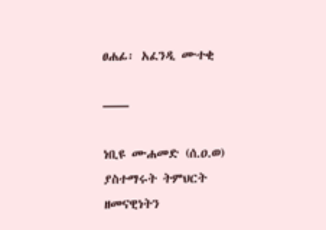ፀሐፊ፡ አፈንዲ ሙተቂ

——

ነቢዩ ሙሐመድ (ሰ.ዐ.ወ) ያስተማሩት ትምህርት ዘመናዊነትን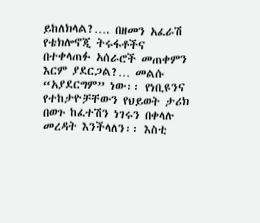ይከለክላል?…. በዘመን አፈራሽ የቴክሎኖጂ ትሩፋቶችና በተቀላጠፉ አሰራሮች መጠቀምን እርም ያደርጋል?… መልሱ “አያደርግም” ነው፡፡ የነቢዩንና የተከታዮቻቸውን የህይወት ታሪክ በወጉ ከፈተሽን ነገሩን በቀላሉ መረዳት እንችላለን፡፡ እስቲ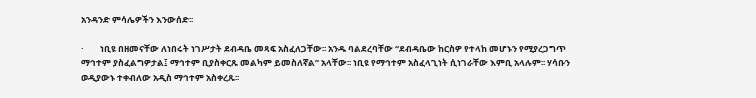አንዳንድ ምሳሌዎችን እንውሰድ፡፡

·        ነቢዩ በዘመናቸው ለነበሩት ነገሥታት ደብዳቤ መጻፍ አስፈለጋቸው፡፡ አንዱ ባልደረባቸው “ደብዳቤው ከርስዎ የተላከ መሆኑን የሚያረጋግጥ ማኅተም ያስፈልግዎታል፤ ማኅተም ቢያስቀርጹ መልካም ይመስለኛል” አላቸው፡፡ ነቢዩ የማኅተም አስፈላጊነት ሲነገራቸው እምቢ አላሉም፡፡ ሃሳቡን ወዲያውኑ ተቀብለው አዲስ ማኅተም አስቀረጹ፡፡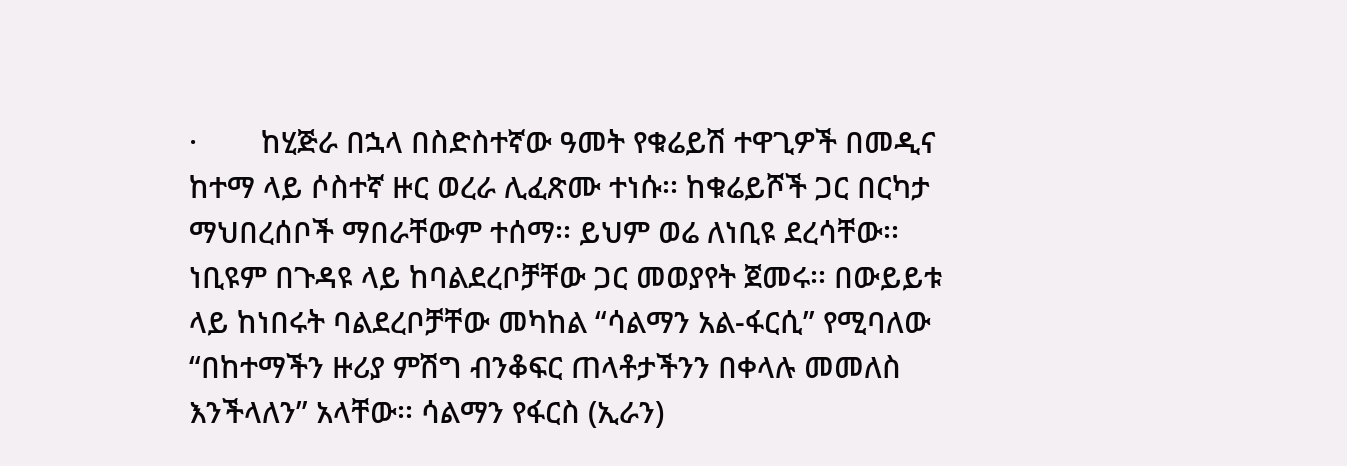·        ከሂጅራ በኋላ በስድስተኛው ዓመት የቁሬይሽ ተዋጊዎች በመዲና ከተማ ላይ ሶስተኛ ዙር ወረራ ሊፈጽሙ ተነሱ፡፡ ከቁሬይሾች ጋር በርካታ ማህበረሰቦች ማበራቸውም ተሰማ፡፡ ይህም ወሬ ለነቢዩ ደረሳቸው፡፡ ነቢዩም በጉዳዩ ላይ ከባልደረቦቻቸው ጋር መወያየት ጀመሩ፡፡ በውይይቱ ላይ ከነበሩት ባልደረቦቻቸው መካከል “ሳልማን አል-ፋርሲ” የሚባለው “በከተማችን ዙሪያ ምሽግ ብንቆፍር ጠላቶታችንን በቀላሉ መመለስ እንችላለን” አላቸው፡፡ ሳልማን የፋርስ (ኢራን)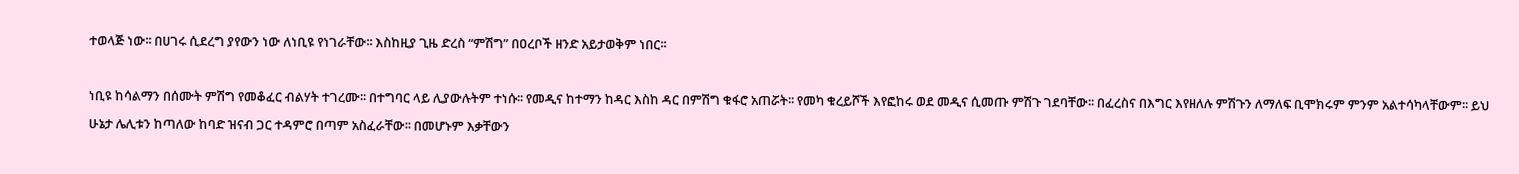ተወላጅ ነው፡፡ በሀገሩ ሲደረግ ያየውን ነው ለነቢዩ የነገራቸው፡፡ እስከዚያ ጊዜ ድረስ “ምሽግ” በዐረቦች ዘንድ አይታወቅም ነበር፡፡

ነቢዩ ከሳልማን በሰሙት ምሽግ የመቆፈር ብልሃት ተገረሙ፡፡ በተግባር ላይ ሊያውሉትም ተነሱ፡፡ የመዲና ከተማን ከዳር እስከ ዳር በምሽግ ቁፋሮ አጠሯት፡፡ የመካ ቁረይሾች እየፎከሩ ወደ መዲና ሲመጡ ምሽጉ ገደባቸው፡፡ በፈረስና በእግር እየዘለሉ ምሽጉን ለማለፍ ቢሞክሩም ምንም አልተሳካላቸውም፡፡ ይህ ሁኔታ ሌሊቱን ከጣለው ከባድ ዝናብ ጋር ተዳምሮ በጣም አስፈራቸው፡፡ በመሆኑም እቃቸውን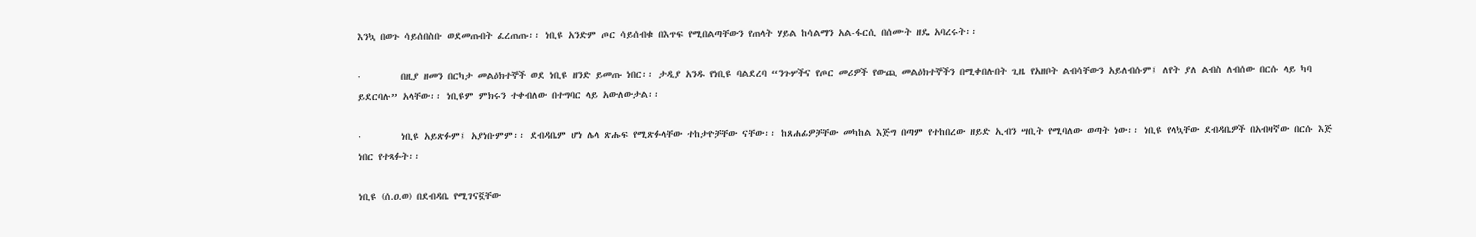እንኳ በወጉ ሳይሰበስቡ ወደመጡበት ፈረጠጡ፡፡ ነቢዩ አንድም ጦር ሳይሰብቁ በእጥፍ የሚበልጣቸውን የጠላት ሃይል ከሳልማን አል-ፋርሲ በሰሙት ዘዴ አባረሩት፡፡

·        በዚያ ዘመን በርካታ መልዕክተኞች ወደ ነቢዩ ዘንድ ይመጡ ነበር፡፡ ታዲያ አንዱ የነቢዩ ባልደረባ “ንጉሦችና የጦር መሪዎች የውጪ መልዕክተኞችን በሚቀበሉበት ጊዜ የአዘቦት ልብሳቸውን አይለብሱም፤ ለየት ያለ ልብስ ለብሰው በርሱ ላይ ካባ ይደርባሉ” አላቸው፡፡ ነቢዩም ምክሩን ተቀብለው በተግባር ላይ አውለውታል፡፡

·        ነቢዩ አይጽፉም፤ አያነቡምም፡፡ ደብዳቤም ሆነ ሌላ ጽሑፍ የሚጽፉላቸው ተከታዮቻቸው ናቸው፡፡ ከጸሐፊዎቻቸው መካከል እጅግ በጣም የተከበረው ዘይድ ኢብን ሣቢት የሚባለው ወጣት ነው፡፡ ነቢዩ የላኳቸው ደብዳቤዎች በአብዛኛው በርሱ እጅ ነበር የተጻፉት፡፡

ነቢዩ (ሰ.ዐ.ወ) በደብዳቤ የሚገናኟቸው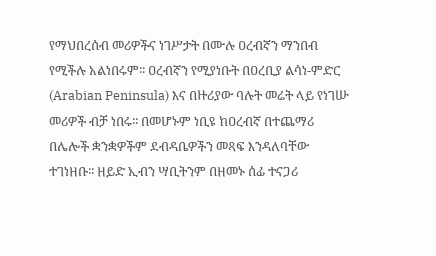የማህበረሰብ መሪዎችና ነገሥታት በሙሉ ዐረብኛን ማንበብ የሚችሉ አልነበሩም፡፡ ዐረብኛን የሚያነቡት በዐረቢያ ልሳነ-ምድር (Arabian Peninsula) እና በዙሪያው ባሉት መሬት ላይ የነገሡ መሪዎች ብቻ ነበሩ፡፡ በመሆኑም ነቢዩ ከዐረብኛ በተጨማሪ በሌሎች ቋንቋዎችም ደብዳቤዎችን መጻፍ እንዳለባቸው ተገነዘቡ፡፡ ዘይድ ኢብን ሣቢትንም በዘመኑ ሰፊ ተናጋሪ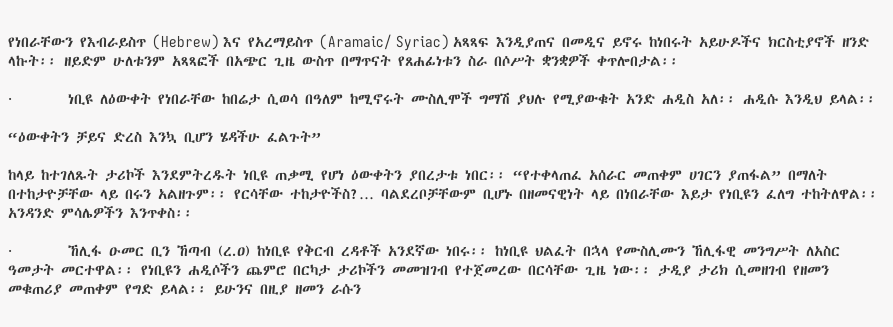የነበራቸውን የእብራይስጥ (Hebrew) እና የአረማይስጥ (Aramaic/ Syriac) አጻጻፍ እንዲያጠና በመዲና ይኖሩ ከነበሩት አይሁዶችና ክርስቲያኖች ዘንድ ላኩት፡፡ ዘይድም ሁለቱንም አጻጻፎች በአጭር ጊዜ ውስጥ በማጥናት የጸሐፊነቱን ስራ በሶሥት ቋንቋዎች ቀጥሎበታል፡፡

·        ነቢዩ ለዕውቀት የነበራቸው ከበሬታ ሲወሳ በዓለም ከሚኖሩት ሙስሊሞች ግማሽ ያህሉ የሚያውቁት አንድ ሐዲስ አለ፡፡ ሐዲሱ እንዲህ ይላል፡፡

“ዕውቀትን ቻይና ድረስ እንኳ ቢሆን ሄዳችሁ ፈልጉት”

ከላይ ከተገለጹት ታሪኮች እንደምትረዱት ነቢዩ ጠቃሚ የሆነ ዕውቀትን ያበረታቱ ነበር፡፡ “የተቀላጠፈ አሰራር መጠቀም ሀገርን ያጠፋል” በማለት በተከታዮቻቸው ላይ በሩን አልዘጉም፡፡ የርሳቸው ተከታዮችስ?… ባልደረቦቻቸውም ቢሆኑ በዘመናዊነት ላይ በነበራቸው እይታ የነቢዩን ፈለግ ተከትለዋል፡፡ አንዳንድ ምሳሌዎችን እንጥቀስ፡፡

·        ኸሊፋ ዑመር ቢን ኸጣብ (ረ.ዐ) ከነቢዩ የቅርብ ረዳቶች አንደኛው ነበሩ፡፡ ከነቢዩ ህልፈት በኋላ የሙስሊሙን ኸሊፋዊ መንግሥት ለአስር ዓመታት መርተዋል፡፡ የነቢዩን ሐዲሶችን ጨምሮ በርካታ ታሪኮችን መመዝገብ የተጀመረው በርሳቸው ጊዜ ነው፡፡ ታዲያ ታሪክ ሲመዘገብ የዘመን መቁጠሪያ መጠቀም የግድ ይላል፡፡ ይሁንና በዚያ ዘመን ራሱን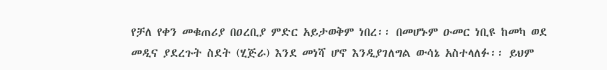የቻለ የቀን መቁጠሪያ በዐረቢያ ምድር አይታወቅም ነበረ፡፡ በመሆኑም ዑመር ነቢዩ ከመካ ወደ መዲና ያደረጉት ስደት (ሂጅራ) እንደ መነሻ ሆኖ እንዲያገለግል ውሳኔ አስተላለፉ፡፡ ይህም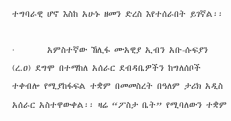ተግባራዊ ሆኖ እስከ አሁኑ ዘመን ድረስ እየተሰራበት ይገኛል፡፡

·        አምስተኛው ኸሊፋ ሙአዊያ ኢብን አቡ-ሱፍያን (ረ.ዐ) ደግሞ በተማከለ አሰራር ደብዳቤዎችን ከግለሰቦች ተቀብሎ የሚያከፋፍል ተቋም በመመስረት በዓለም ታሪክ አዲስ አሰራር አስተዋውቀል፡፡ ዛሬ “ፖስታ ቤት” የሚባለውን ተቋም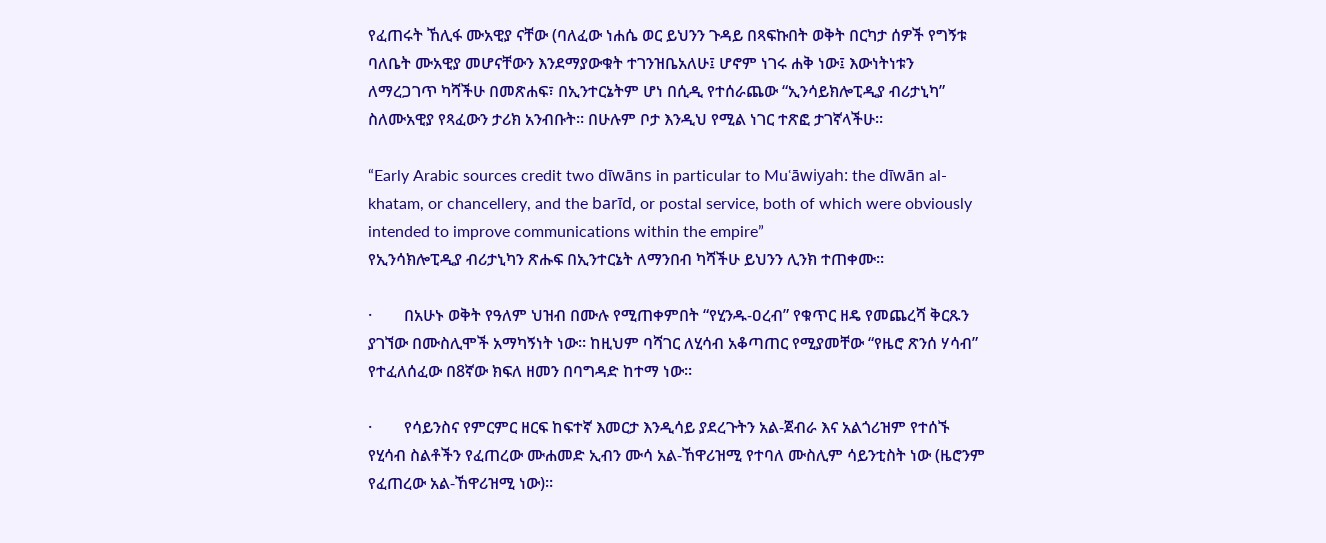የፈጠሩት ኸሊፋ ሙአዊያ ናቸው (ባለፈው ነሐሴ ወር ይህንን ጉዳይ በጻፍኩበት ወቅት በርካታ ሰዎች የግኝቱ ባለቤት ሙአዊያ መሆናቸውን እንደማያውቁት ተገንዝቤአለሁ፤ ሆኖም ነገሩ ሐቅ ነው፤ እውነትነቱን ለማረጋገጥ ካሻችሁ በመጽሐፍ፣ በኢንተርኔትም ሆነ በሲዲ የተሰራጨው “ኢንሳይክሎፒዲያ ብሪታኒካ” ስለሙአዊያ የጻፈውን ታሪክ አንብቡት፡፡ በሁሉም ቦታ እንዲህ የሚል ነገር ተጽፎ ታገኛላችሁ፡፡

“Early Arabic sources credit two dīwāns in particular to Muʿāwiyah: the dīwān al-khatam, or chancellery, and the barīd, or postal service, both of which were obviously intended to improve communications within the empire”
የኢንሳክሎፒዲያ ብሪታኒካን ጽሑፍ በኢንተርኔት ለማንበብ ካሻችሁ ይህንን ሊንክ ተጠቀሙ፡፡

·        በአሁኑ ወቅት የዓለም ህዝብ በሙሉ የሚጠቀምበት “የሂንዱ-ዐረብ” የቁጥር ዘዴ የመጨረሻ ቅርጹን ያገኘው በሙስሊሞች አማካኝነት ነው፡፡ ከዚህም ባሻገር ለሂሳብ አቆጣጠር የሚያመቸው “የዜሮ ጽንሰ ሃሳብ” የተፈለሰፈው በ8ኛው ክፍለ ዘመን በባግዳድ ከተማ ነው፡፡

·        የሳይንስና የምርምር ዘርፍ ከፍተኛ እመርታ እንዲሳይ ያደረጉትን አል-ጀብራ እና አልጎሪዝም የተሰኙ የሂሳብ ስልቶችን የፈጠረው ሙሐመድ ኢብን ሙሳ አል-ኸዋሪዝሚ የተባለ ሙስሊም ሳይንቲስት ነው (ዜሮንም የፈጠረው አል-ኸዋሪዝሚ ነው)፡፡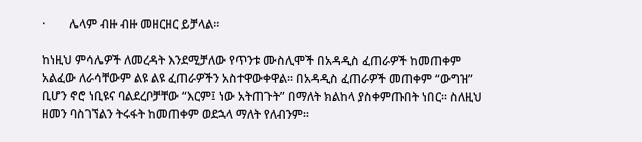·        ሌላም ብዙ ብዙ መዘርዘር ይቻላል፡፡

ከነዚህ ምሳሌዎች ለመረዳት እንደሚቻለው የጥንቱ ሙስሊሞች በአዳዲስ ፈጠራዎች ከመጠቀም አልፈው ለራሳቸውም ልዩ ልዩ ፈጠራዎችን አስተዋውቀዋል፡፡ በአዳዲስ ፈጠራዎች መጠቀም “ውግዝ” ቢሆን ኖሮ ነቢዩና ባልደረቦቻቸው “እርም፤ ነው አትጠጉት” በማለት ክልከላ ያስቀምጡበት ነበር፡፡ ስለዚህ ዘመን ባስገኘልን ትሩፋት ከመጠቀም ወደኋላ ማለት የለብንም፡፡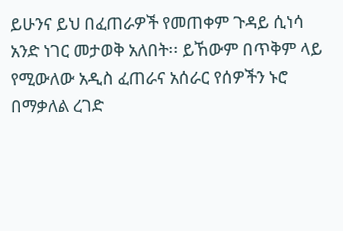ይሁንና ይህ በፈጠራዎች የመጠቀም ጉዳይ ሲነሳ አንድ ነገር መታወቅ አለበት፡፡ ይኸውም በጥቅም ላይ የሚውለው አዲስ ፈጠራና አሰራር የሰዎችን ኑሮ በማቃለል ረገድ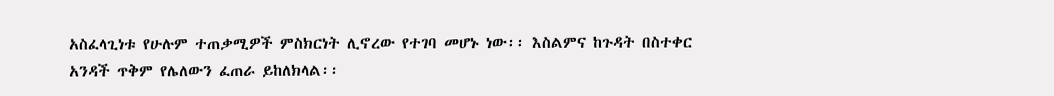አስፈላጊነቱ የሁሉም ተጠቃሚዎች ምስክርነት ሊኖረው የተገባ መሆኑ ነው፡፡ እስልምና ከጉዳት በስተቀር አንዳች ጥቅም የሌለውን ፈጠራ ይከለክላል፡፡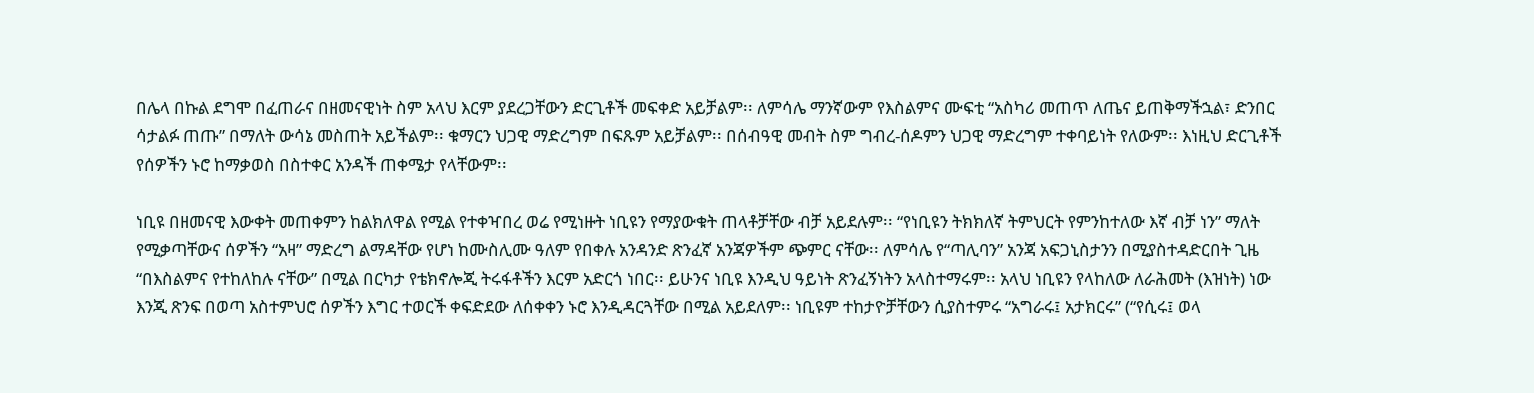በሌላ በኩል ደግሞ በፈጠራና በዘመናዊነት ስም አላህ እርም ያደረጋቸውን ድርጊቶች መፍቀድ አይቻልም፡፡ ለምሳሌ ማንኛውም የእስልምና ሙፍቲ “አስካሪ መጠጥ ለጤና ይጠቅማችኋል፣ ድንበር ሳታልፉ ጠጡ” በማለት ውሳኔ መስጠት አይችልም፡፡ ቁማርን ህጋዊ ማድረግም በፍጹም አይቻልም፡፡ በሰብዓዊ መብት ስም ግብረ-ሰዶምን ህጋዊ ማድረግም ተቀባይነት የለውም፡፡ እነዚህ ድርጊቶች የሰዎችን ኑሮ ከማቃወስ በስተቀር አንዳች ጠቀሜታ የላቸውም፡፡

ነቢዩ በዘመናዊ እውቀት መጠቀምን ከልክለዋል የሚል የተቀዣበረ ወሬ የሚነዙት ነቢዩን የማያውቁት ጠላቶቻቸው ብቻ አይደሉም፡፡ “የነቢዩን ትክክለኛ ትምህርት የምንከተለው እኛ ብቻ ነን” ማለት የሚቃጣቸውና ሰዎችን “አዛ” ማድረግ ልማዳቸው የሆነ ከሙስሊሙ ዓለም የበቀሉ አንዳንድ ጽንፈኛ አንጃዎችም ጭምር ናቸው፡፡ ለምሳሌ የ“ጣሊባን” አንጃ አፍጋኒስታንን በሚያስተዳድርበት ጊዜ “በእስልምና የተከለከሉ ናቸው” በሚል በርካታ የቴክኖሎጂ ትሩፋቶችን እርም አድርጎ ነበር፡፡ ይሁንና ነቢዩ እንዲህ ዓይነት ጽንፈኝነትን አላስተማሩም፡፡ አላህ ነቢዩን የላከለው ለራሕመት (እዝነት) ነው እንጂ ጽንፍ በወጣ አስተምህሮ ሰዎችን እግር ተወርች ቀፍድደው ለሰቀቀን ኑሮ እንዲዳርጓቸው በሚል አይደለም፡፡ ነቢዩም ተከታዮቻቸውን ሲያስተምሩ “አግራሩ፤ አታክርሩ” (“የሲሩ፤ ወላ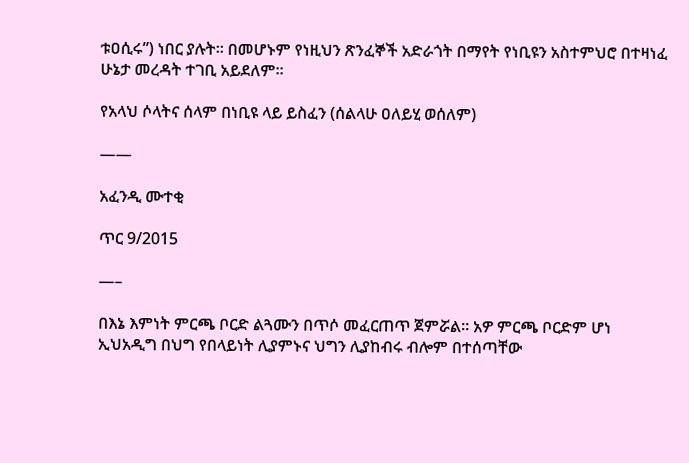ቱዐሲሩ”) ነበር ያሉት፡፡ በመሆኑም የነዚህን ጽንፈኞች አድራጎት በማየት የነቢዩን አስተምህሮ በተዛነፈ ሁኔታ መረዳት ተገቢ አይደለም፡፡

የአላህ ሶላትና ሰላም በነቢዩ ላይ ይስፈን (ሰልላሁ ዐለይሂ ወሰለም)

——

አፈንዲ ሙተቂ

ጥር 9/2015

—–

በእኔ እምነት ምርጫ ቦርድ ልጓሙን በጥሶ መፈርጠጥ ጀምሯል፡፡ አዎ ምርጫ ቦርድም ሆነ ኢህአዲግ በህግ የበላይነት ሊያምኑና ህግን ሊያከብሩ ብሎም በተሰጣቸው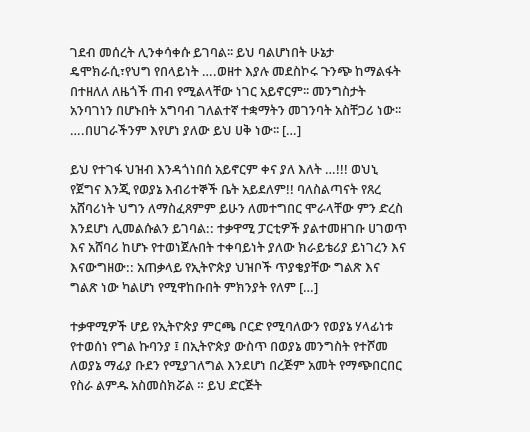ገደብ መሰረት ሊንቀሳቀሱ ይገባል፡፡ ይህ ባልሆነበት ሁኔታ ዴሞክራሲ፣የህግ የበላይነት ….ወዘተ እያሉ መደስኮሩ ጉንጭ ከማልፋት በተዘለለ ለዜጎች ጠብ የሚልላቸው ነገር አይኖርም፡፡ መንግስታት አንባገነን በሆኑበት አግባብ ገለልተኛ ተቋማትን መገንባት አስቸጋሪ ነው፡፡ ….በሀገራችንም እየሆነ ያለው ይህ ሀቅ ነው፡፡ […]

ይህ የተገፋ ህዝብ እንዳጎነበሰ አይኖርም ቀና ያለ እለት …!!! ወህኒ የጀግና እንጂ የወያኔ እብሪተኞች ቤት አይደለም!! ባለስልጣናት የጸረ አሸባሪነት ህግን ለማስፈጸምም ይሁን ለመተግበር ሞራላቸው ምን ድረስ እንደሆነ ሊመልሱልን ይገባል:: ተቃዋሚ ፓርቲዎች ያልተመዘገቡ ሀገወጥ እና አሸባሪ ከሆኑ የተወነጀሉበት ተቀባይነት ያለው ክራይቴሪያ ይነገረን እና እናውግዘው:: አጠቃላይ የኢትዮጵያ ህዝቦች ጥያቄያቸው ግልጽ እና ግልጽ ነው ካልሆነ የሚዋከቡበት ምክንያት የለም […]

ተቃዋሚዎች ሆይ የኢትዮጵያ ምርጫ ቦርድ የሚባለውን የወያኔ ሃላፊነቱ የተወሰነ የግል ኩባንያ ፤ በኢትዮጵያ ውስጥ በወያኔ መንግስት የተሾመ ለወያኔ ማፊያ ቡደን የሚያገለግል እንደሆነ በረጅም አመት የማጭበርበር የስራ ልምዱ አስመስክሯል ። ይህ ድርጅት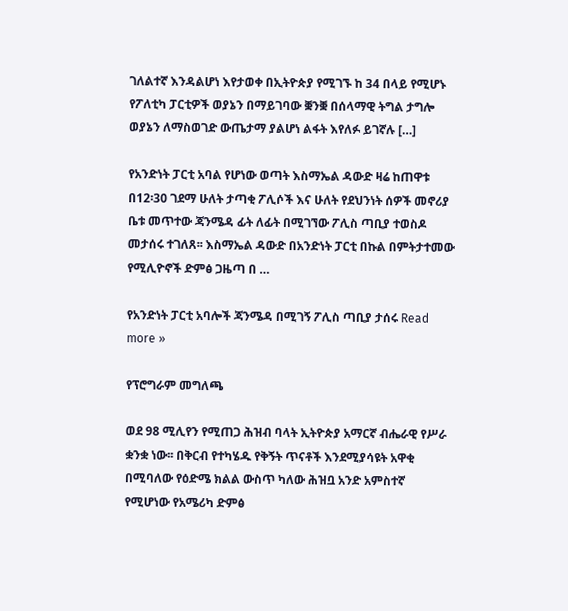ገለልተኛ እንዳልሆነ እየታወቀ በኢትዮጵያ የሚገኙ ከ 34 በላይ የሚሆኑ የፖለቲካ ፓርቲዎች ወያኔን በማይገባው ቛንቛ በሰላማዊ ትግል ታግሎ ወያኔን ለማስወገድ ውጤታማ ያልሆነ ልፋት እየለፉ ይገኛሉ […]

የአንድነት ፓርቲ አባል የሆነው ወጣት እስማኤል ዳውድ ዛሬ ከጠዋቱ በ12፡30 ገደማ ሁለት ታጣቂ ፖሊሶች እና ሁለት የደህንነት ሰዎች መኖሪያ ቤቱ መጥተው ጃንሜዳ ፊት ለፊት በሚገኘው ፖሊስ ጣቢያ ተወስዶ መታሰሩ ተገለጸ፡፡ እስማኤል ዳውድ በአንድነት ፓርቲ በኩል በምትታተመው የሚሊዮኖች ድምፅ ጋዜጣ በ …

የአንድነት ፓርቲ አባሎች ጃንሜዳ በሚገኝ ፖሊስ ጣቢያ ታሰሩ Read more »

የፕሮግራም መግለጫ

ወደ 98 ሚሊየን የሚጠጋ ሕዝብ ባላት ኢትዮጵያ አማርኛ ብሔራዊ የሥራ ቋንቋ ነው፡፡ በቅርብ የተካሄዱ የቅኝት ጥናቶች እንደሚያሳዩት አዋቂ በሚባለው የዕድሜ ክልል ውስጥ ካለው ሕዝቧ አንድ አምስተኛ የሚሆነው የአሜሪካ ድምፅ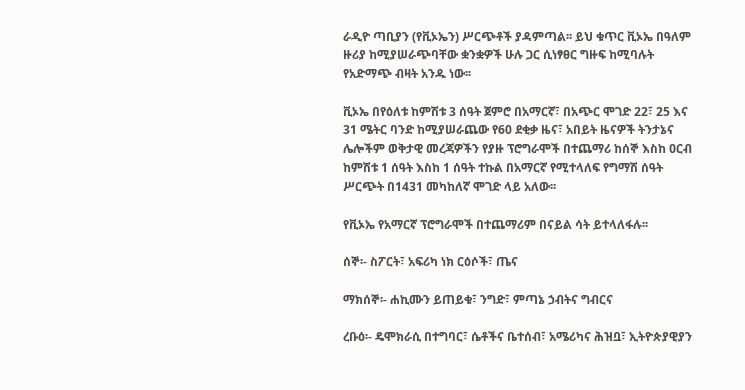ራዲዮ ጣቢያን (የቪኦኤን) ሥርጭቶች ያዳምጣል፡፡ ይህ ቁጥር ቪኦኤ በዓለም ዙሪያ ከሚያሠራጭባቸው ቋንቋዎች ሁሉ ጋር ሲነፃፀር ግዙፍ ከሚባሉት የአድማጭ ብዛት አንዱ ነው፡፡

ቪኦኤ በየዕለቱ ከምሽቱ 3 ሰዓት ጀምሮ በአማርኛ፣ በአጭር ሞገድ 22፣ 25 እና 31 ሜትር ባንድ ከሚያሠራጨው የ60 ደቂቃ ዜና፣ አበይት ዜናዎች ትንታኔና ሌሎችም ወቅታዊ መረጃዎችን የያዙ ፕሮግራሞች በተጨማሪ ከሰኞ እስከ ዐርብ ከምሽቱ 1 ሰዓት እስከ 1 ሰዓት ተኩል በአማርኛ የሚተላለፍ የግማሽ ሰዓት ሥርጭት በ1431 መካከለኛ ሞገድ ላይ አለው፡፡

የቪኦኤ የአማርኛ ፕሮግራሞች በተጨማሪም በናይል ሳት ይተላለፋሉ፡፡

ሰኞ፡- ስፖርት፣ አፍሪካ ነክ ርዕሶች፣ ጤና

ማክሰኞ፡- ሐኪሙን ይጠይቁ፣ ንግድ፣ ምጣኔ ኃብትና ግብርና

ረቡዕ፡- ዴሞክራሲ በተግባር፣ ሴቶችና ቤተሰብ፣ አሜሪካና ሕዝቧ፣ ኢትዮጵያዊያን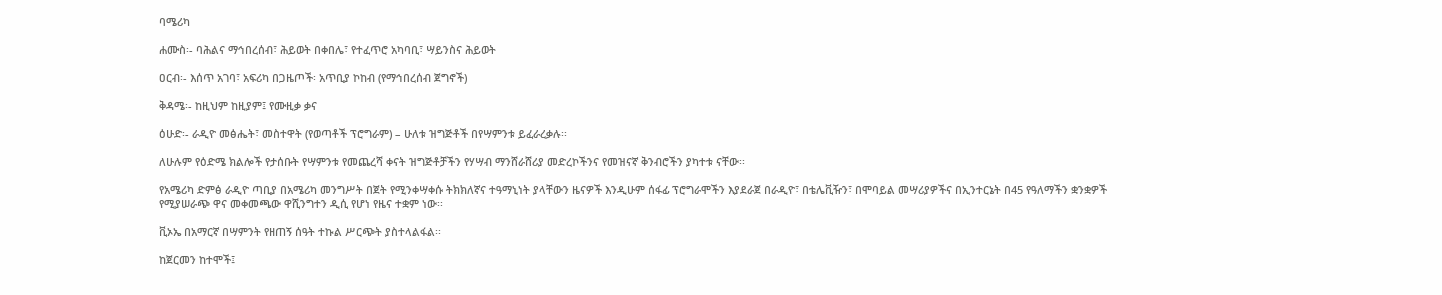ባሜሪካ

ሐሙስ፡- ባሕልና ማኅበረሰብ፣ ሕይወት በቀበሌ፣ የተፈጥሮ አካባቢ፣ ሣይንስና ሕይወት

ዐርብ፡- እሰጥ አገባ፣ አፍሪካ በጋዜጦች፡ አጥቢያ ኮከብ (የማኅበረሰብ ጀግኖች)

ቅዳሜ፡- ከዚህም ከዚያም፤ የሙዚቃ ቃና

ዕሁድ፡- ራዲዮ መፅሔት፣ መስተዋት (የወጣቶች ፕሮግራም) – ሁለቱ ዝግጅቶች በየሣምንቱ ይፈራረቃሉ፡፡

ለሁሉም የዕድሜ ክልሎች የታሰቡት የሣምንቱ የመጨረሻ ቀናት ዝግጅቶቻችን የሃሣብ ማንሸራሸሪያ መድረኮችንና የመዝናኛ ቅንብሮችን ያካተቱ ናቸው፡፡

የአሜሪካ ድምፅ ራዲዮ ጣቢያ በአሜሪካ መንግሥት በጀት የሚንቀሣቀሱ ትክክለኛና ተዓማኒነት ያላቸውን ዜናዎች እንዲሁም ሰፋፊ ፕሮግራሞችን እያደራጀ በራዲዮ፣ በቴሌቪዥን፣ በሞባይል መሣሪያዎችና በኢንተርኔት በ45 የዓለማችን ቋንቋዎች የሚያሠራጭ ዋና መቀመጫው ዋሺንግተን ዲሲ የሆነ የዜና ተቋም ነው፡፡

ቪኦኤ በአማርኛ በሣምንት የዘጠኝ ሰዓት ተኩል ሥርጭት ያስተላልፋል፡፡

ከጀርመን ከተሞች፤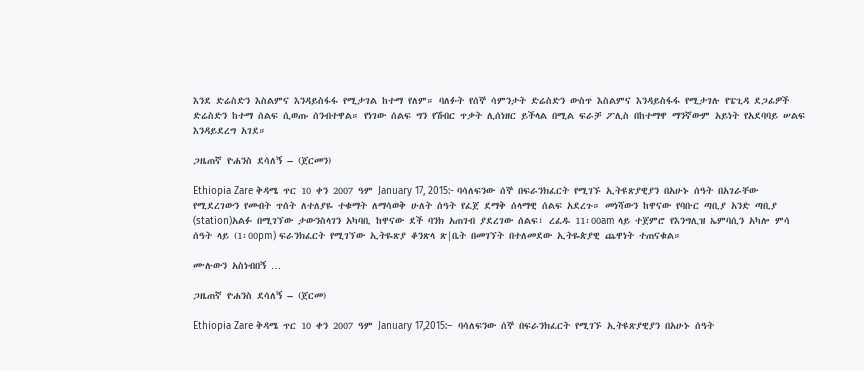እንደ ድሬስድን እስልምና እንዳይስፋፋ የሚታገል ከተማ የለም። ባለፉት የሰኞ ሳምንታት ድሬስድን ውስጥ እስልምና እንዳይስፋፋ የሚታገሉ የፔጊዳ ደጋፊዎች ድሬስድን ከተማ ሰልፍ ሲወጡ ሰንብተዋል። የነገው ሰልፍ ግን የሽብር ጥቃት ሊሰነዘር ይችላል በሚል ፍራቻ ፖሊስ በከተማዋ ማንኛውም አይነት የአደባባይ ሠልፍ እንዳይደረግ አገደ።

ጋዜጠኛ ዮሐንስ ደሳለኝ – (ጀርመን)

Ethiopia Zare ቅዳሜ ጥር 10 ቀን 2007 ዓም January 17, 2015:- ባሳለፍንው ሰኞ በፍራንክፈርት የሚገኙ ኢትዩጽያዊያን በአሁኑ ሰዓት በአገራቸው የሚደረገውን የመብት ጥሰት ለተለያዬ ተቁማት ለማሳወቅ ሁለት ሰዓት የፈጀ ደማቅ ሰላማዊ ሰልፍ አደረጉ። መነሻውን ከዋናው የባቡር ጣቢያ አንድ ጣቢያ (station)አልፉ በሚገኘው ታውንስላገን አካባቢ ከዋናው ደች ባንክ አጠገብ ያደረገው ሰልፍ፣ ረፈዱ 11፡00am ላይ ተጀምሮ የእንግሊዝ ኤምባሲን አካሎ ምሳ ሰዓት ላይ (1፡00pm) ፍራንክፈርት የሚገኘው ኢትዬጽያ ቆንጽላ ጽ|ቤት በመገኘት በተለመደው ኢትዬጵያዊ ጨዋነት ተጠናቁል።

ሙሉውን አስነብበኝ …

ጋዜጠኛ ዮሐንስ ደሳለኝ – (ጀርመ)

Ethiopia Zare ቅዳሜ ጥር 10 ቀን 2007 ዓም January 17,2015:–  ባሳለፍንው ሰኞ በፍራንክፈርት የሚገኙ ኢትዩጽያዊያን በአሁኑ ሰዓት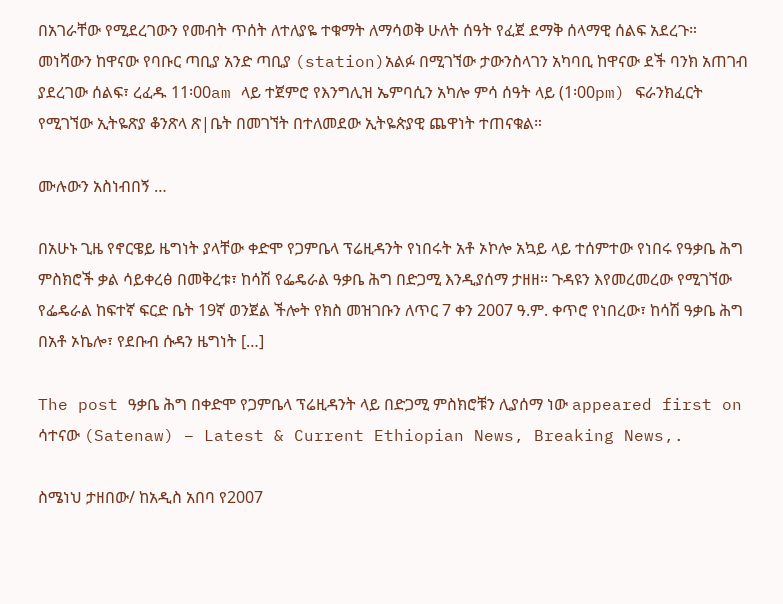በአገራቸው የሚደረገውን የመብት ጥሰት ለተለያዬ ተቁማት ለማሳወቅ ሁለት ሰዓት የፈጀ ደማቅ ሰላማዊ ሰልፍ አደረጉ። መነሻውን ከዋናው የባቡር ጣቢያ አንድ ጣቢያ (station)አልፉ በሚገኘው ታውንስላገን አካባቢ ከዋናው ደች ባንክ አጠገብ ያደረገው ሰልፍ፣ ረፈዱ 11፡00am ላይ ተጀምሮ የእንግሊዝ ኤምባሲን አካሎ ምሳ ሰዓት ላይ (1፡00pm) ፍራንክፈርት የሚገኘው ኢትዬጽያ ቆንጽላ ጽ|ቤት በመገኘት በተለመደው ኢትዬጵያዊ ጨዋነት ተጠናቁል።

ሙሉውን አስነብበኝ …

በአሁኑ ጊዜ የኖርዌይ ዜግነት ያላቸው ቀድሞ የጋምቤላ ፕሬዚዳንት የነበሩት አቶ ኦኮሎ አኳይ ላይ ተሰምተው የነበሩ የዓቃቤ ሕግ ምስክሮች ቃል ሳይቀረፅ በመቅረቱ፣ ከሳሽ የፌዴራል ዓቃቤ ሕግ በድጋሚ እንዲያሰማ ታዘዘ፡፡ ጉዳዩን እየመረመረው የሚገኘው የፌዴራል ከፍተኛ ፍርድ ቤት 19ኛ ወንጀል ችሎት የክስ መዝገቡን ለጥር 7 ቀን 2007 ዓ.ም. ቀጥሮ የነበረው፣ ከሳሽ ዓቃቤ ሕግ በአቶ ኦኬሎ፣ የደቡብ ሱዳን ዜግነት […]

The post ዓቃቤ ሕግ በቀድሞ የጋምቤላ ፕሬዚዳንት ላይ በድጋሚ ምስክሮቹን ሊያሰማ ነው appeared first on ሳተናው (Satenaw) – Latest & Current Ethiopian News, Breaking News,.

ስሜነህ ታዘበው/ ከአዲስ አበባ የ2007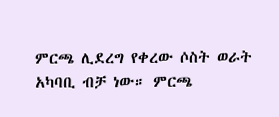ምርጫ ሊደረግ የቀረው ሶስት ወራት አካባቢ ብቻ ነው። ምርጫ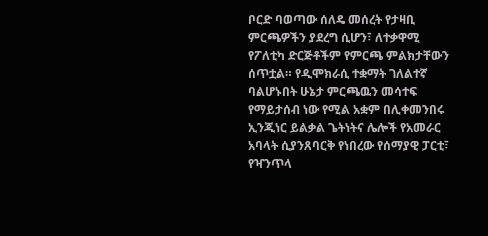ቦርድ ባወጣው ሰለዴ መሰረት የታዛቢ ምርጫዎችን ያደረግ ሲሆን፣ ለተቃዋሚ የፖለቲካ ድርጅቶችም የምርጫ ምልክታቸውን ሰጥቷል። የዲሞክራሲ ተቋማት ገለልተኛ ባልሆኑበት ሁኔታ ምርጫዉን መሳተፍ የማይታሰብ ነው የሚል አቋም በሊቀመንበሩ ኢንጂነር ይልቃል ጌትነትና ሌሎች የአመራር አባላት ሲያንጸባርቅ የነበረው የሰማያዊ ፓርቲ፣ የዣንጥላ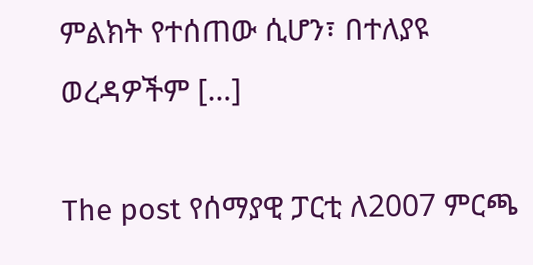ምልክት የተሰጠው ሲሆን፣ በተለያዩ ወረዳዎችም […]

The post የሰማያዊ ፓርቲ ለ2007 ምርጫ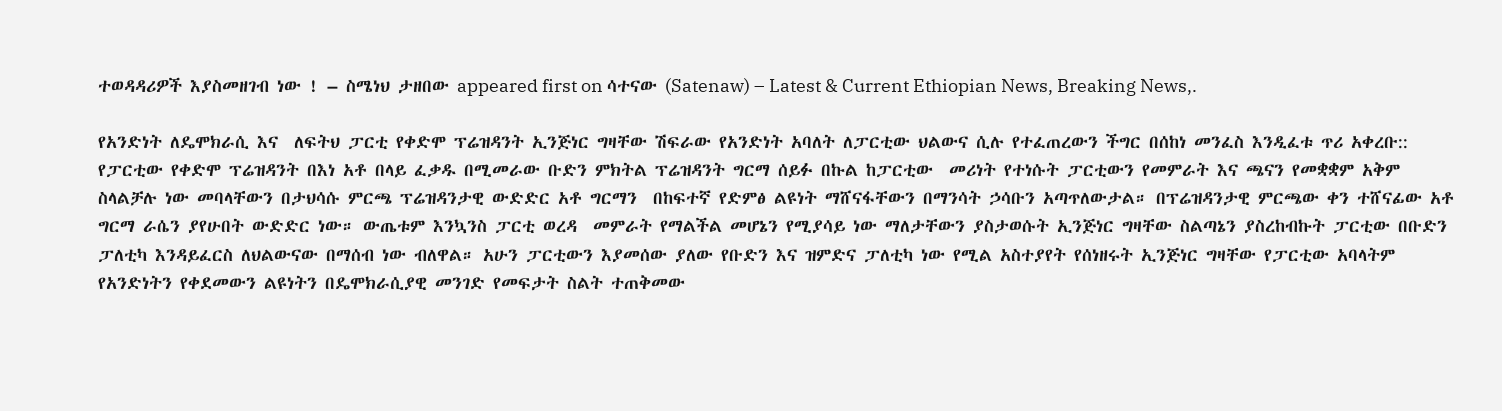ተወዳዳሪዎች እያስመዘገብ ነው ! – ስሜነህ ታዘበው appeared first on ሳተናው (Satenaw) – Latest & Current Ethiopian News, Breaking News,.

የአንድነት ለዴሞክራሲ እና  ለፍትህ ፓርቲ የቀድሞ ፕሬዝዳንት ኢንጅነር ግዛቸው ሽፍራው የአንድነት አባለት ለፓርቲው ህልውና ሲሉ የተፈጠረውን ችግር በሰከነ መንፈስ እንዲፈቱ ጥሪ አቀረቡ:: የፓርቲው የቀድሞ ፕሬዝዳንት በእነ አቶ በላይ ፈቃዱ በሚመራው ቡድን ምክትል ፕሬዝዳንት ግርማ ሰይፉ በኩል ከፓርቲው  መሪነት የተነሱት ፓርቲውን የመምራት እና ጫናን የመቋቋም አቅም ስላልቻሉ ነው መባላቸውን በታህሳሱ ምርጫ ፕሬዝዳንታዊ ውድድር አቶ ግርማን  በከፍተኛ የድምፅ ልዩነት ማሸናፋቸውን በማንሳት ኃሳቡን አጣጥለውታል። በፕሬዝዳንታዊ ምርጫው ቀን ተሸናፊው አቶ ግርማ ራሴን ያየሁበት ውድድር ነው። ውጤቱም እንኳንስ ፓርቲ ወረዳ  መምራት የማልችል መሆኔን የሚያሳይ ነው ማለታቸውን ያስታወሱት ኢንጅነር ግዛቸው ስልጣኔን ያስረከብኩት ፓርቲው በቡድን ፓለቲካ እንዳይፈርስ ለህልውናው በማሰብ ነው ብለዋል። አሁን ፓርቲውን እያመሰው ያለው የቡድን እና ዝምድና ፓለቲካ ነው የሚል አስተያየት የሰነዘሩት ኢንጅነር ግዛቸው የፓርቲው አባላትም የአንድነትን የቀደመውን ልዩነትን በዴሞክራሲያዊ መንገድ የመፍታት ስልት ተጠቅመው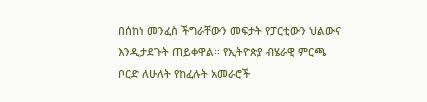በሰከነ መንፈስ ችግራቸውን መፍታት የፓርቲውን ህልውና እንዲታደጉት ጠይቀዋል። የኢትዮጵያ ብሄራዊ ምርጫ ቦርድ ለሁለት የከፈሉት አመራሮች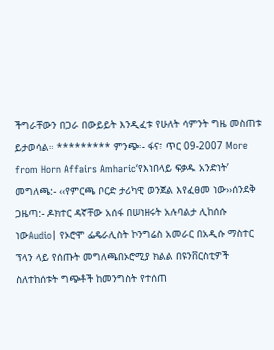ችግራቸውን በጋራ በውይይት እንዲፈቱ የሁለት ሳምንት ግዜ መስጠቱ ይታወሳል። ********* ምንጭ፡- ፋና፣ ጥር 09-2007 More from Horn Affairs Amharic‘የእነበላይ ፍቃዱ አንድነት’ መግለጫ:- ‹‹የምርጫ ቦርድ ታሪካዊ ወንጀል እየፈፀመ ነው››ሰንደቅ ጋዜጣ:- ዶክተር ዳኛቸው አሰፋ በሠነዘሩት አሉባልታ ሊከሰሱ ነውAudio| የኦሮሞ ፌዴራሊስት ኮንግሬስ አመራር በአዲሱ ማስተር ፕላን ላይ የሰጡት መግለጫበኦሮሚያ ክልል በዩንቨርስቲዎች ስለተከሰቱት ግጭቶች ከመንግስት የተሰጠ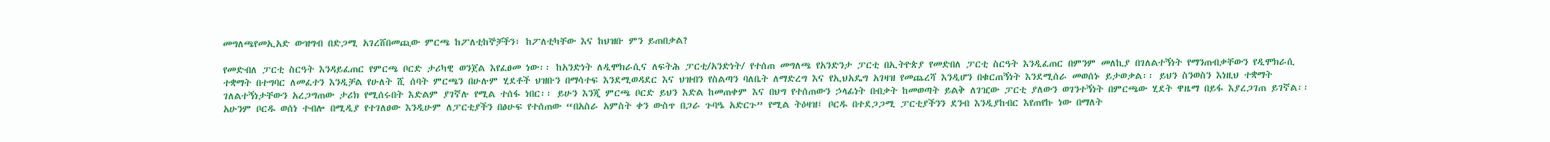መግለጫየመኢአድ ውዝግብ በድጋሚ አገረሸበመጪው ምርጫ ከፖለቲከኞቻችን፣ ከፖለቲካቸው እና ከህዝቡ ምን ይጠበቃል?

የመድብለ ፓርቲ ስርዓት እንዳይፈጠር የምርጫ ቦርድ ታሪካዊ ወንጀል እየፈፀመ ነው፡፡ ከአንድነት ለዲሞክራሲና ለፍትሕ ፓርቲ/አንድነት/ የተሰጠ መግለጫ የአንድንታ ፓርቲ በኢትዮጵያ የመድበለ ፓርቲ ስርዓት እንዲፈጠር በምንም መለኪያ በገለልተኝነት የማንጠብቃቸውን የዲሞክራሲ ተቋማት በተግባር ለመፈተን እንዲቻል የሁለት ሺ ሰባት ምርጫን በሁሉም ሂደቶች ህዝቡን በማሳተፍ እንደሚወዳደር እና ህዝብን የስልጣን ባለቤት ለማድረግ እና የኢህአዴግ አገዛዝ የመጨረሻ እንዲሆን በቁርጠኝነት እንደሚሰራ መወሰኑ ይታወቃል፡፡ ይህን ስንወስን እነዚህ ተቋማት ገለልተኝነታቸውን አረጋግጠው ታሪክ የሚሰሩበት እድልም ያገኛሉ የሚል ተሰፋ ነበር፡፡ ይሁን እንጂ ምርጫ ቦርድ ይህን እድል ከመጠቀም እና በህግ የተሰጠውን ኃላፊነት በብቃት ከመወጣት ይልቅ ለገዢው ፓርቲ ያለውን ወገንተኝነት በምርጫው ሂደት ዋዜማ በይፋ እያረጋገጠ ይገኛል፡፡ አሁንም ቦርዱ ወሰነ ተብሎ በሚዲያ የተገለፀው እንዲሁም ለፓርቲያችን በፅሁፍ የተሰጠው “በአስራ አምስት ቀን ውስጥ በጋራ ጉባዔ አድርጉ” የሚል ትዕዛዝ፤ ቦርዱ በተደጋጋሚ ፓርቲያችንን ደንብ እንዲያከብር እየጠየኩ ነው በማለት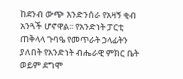ከደንብ ውጭ እንድንሰራ የአዛኝ ቂብ አንጓች ሆኖዋል፡፡ የአንድነት ፓርቲ ጠቅላላ ጉባዔ የመጥራት ኃላፊትን ያለበት የአንድነት ብሔራዊ ምክር ቤት ወይም ደግሞ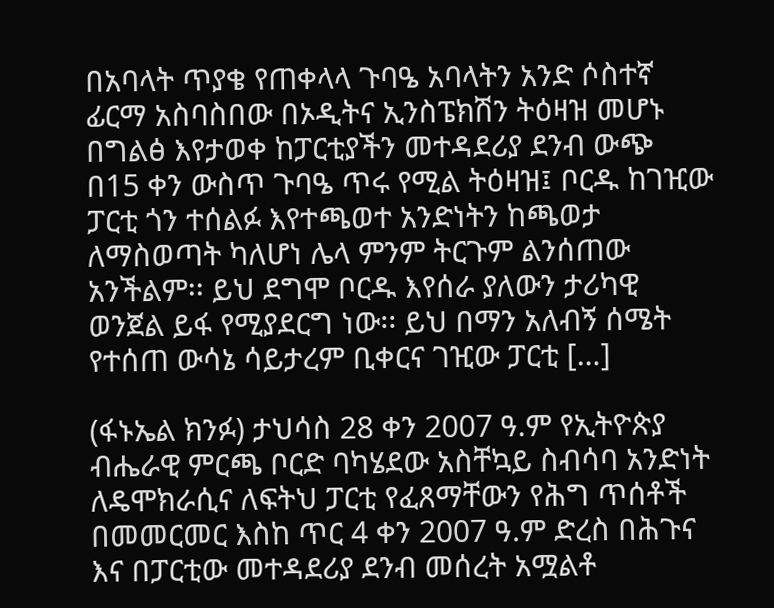በአባላት ጥያቄ የጠቀላላ ጉባዔ አባላትን አንድ ሶስተኛ ፊርማ አስባስበው በኦዲትና ኢንስፔክሽን ትዕዛዝ መሆኑ በግልፅ እየታወቀ ከፓርቲያችን መተዳደሪያ ደንብ ውጭ በ15 ቀን ውስጥ ጉባዔ ጥሩ የሚል ትዕዛዝ፤ ቦርዱ ከገዢው ፓርቲ ጎን ተሰልፉ እየተጫወተ አንድነትን ከጫወታ ለማስወጣት ካለሆነ ሌላ ምንም ትርጉም ልንሰጠው አንችልም፡፡ ይህ ደግሞ ቦርዱ እየሰራ ያለውን ታሪካዊ ወንጀል ይፋ የሚያደርግ ነው፡፡ ይህ በማን አለብኝ ሰሜት የተሰጠ ውሳኔ ሳይታረም ቢቀርና ገዢው ፓርቲ […]

(ፋኑኤል ክንፉ) ታህሳስ 28 ቀን 2007 ዓ.ም የኢትዮጵያ ብሔራዊ ምርጫ ቦርድ ባካሄደው አስቸኳይ ስብሳባ አንድነት ለዴሞክራሲና ለፍትህ ፓርቲ የፈጸማቸውን የሕግ ጥሰቶች በመመርመር እስከ ጥር 4 ቀን 2007 ዓ.ም ድረስ በሕጉና እና በፓርቲው መተዳደሪያ ደንብ መሰረት አሟልቶ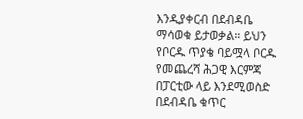እንዲያቀርብ በደብዳቤ ማሳወቁ ይታወቃል። ይህን የቦርዱ ጥያቄ ባይሟላ ቦርዱ የመጨረሻ ሕጋዊ እርምጃ በፓርቲው ላይ እንደሚወስድ በደብዳቤ ቁጥር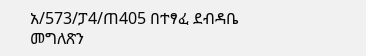አ/573/ፓ4/ጠ405 በተፃፈ ደብዳቤ መግለጽን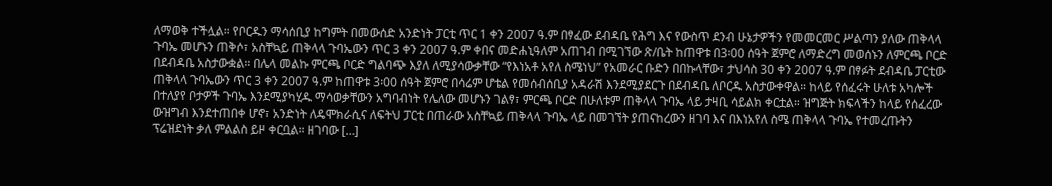ለማወቅ ተችሏል። የቦርዱን ማሳሰቢያ ከግምት በመውሰድ አንድነት ፓርቲ ጥር 1 ቀን 2007 ዓ.ም በፃፈው ደብዳቤ የሕግ እና የውስጥ ደንብ ሁኔታዎችን የመመርመር ሥልጣን ያለው ጠቅላላ ጉባኤ መሆኑን ጠቅሶ፣ አስቸኳይ ጠቅላላ ጉባኤውን ጥር 3 ቀን 2007 ዓ.ም ቀበና መድሐኒዓለም አጠገብ በሚገኘው ጽ/ቤት ከጠዋቱ በ3፡00 ሰዓት ጀምሮ ለማድረግ መወሰኑን ለምርጫ ቦርድ በደብዳቤ አስታውቋል። በሌላ መልኩ ምርጫ ቦርድ ግልባጭ እያለ ለሚያሳውቃቸው “የእነአቶ አየለ ስሜነህ” የአመራር ቡድን በበኩላቸው፣ ታህሳስ 30 ቀን 2007 ዓ.ም በፃፉት ደብዳቤ ፓርቲው ጠቅላላ ጉባኤውን ጥር 3 ቀን 2007 ዓ.ም ከጠዋቱ 3፡00 ሰዓት ጀምሮ በሳሬም ሆቴል የመሰብሰቢያ አዳራሽ እንደሚያደርጉ በደብዳቤ ለቦርዱ አስታውቀዋል። ከላይ የሰፈሩት ሁለቱ አካሎች በተለያየ ቦታዎች ጉባኤ እንደሚያካሂዱ ማሳወቃቸውን አግባብነት የሌለው መሆኑን ገልፃ፣ ምርጫ ቦርድ በሁለቱም ጠቅላላ ጉባኤ ላይ ታዛቢ ሳይልክ ቀርቷል። ዝግጅት ክፍላችን ከላይ የሰፈረው ውዝግብ እንደተጠበቀ ሆኖ፣ አንድነት ለዴሞክራሲና ለፍትህ ፓርቲ በጠራው አስቸኳይ ጠቅላላ ጉባኤ ላይ በመገኘት ያጠናከረውን ዘገባ እና በእነአየለ ስሜ ጠቅላላ ጉባኤ የተመረጡትን ፕሬዝደነት ቃለ ምልልስ ይዞ ቀርቧል። ዘገባው […]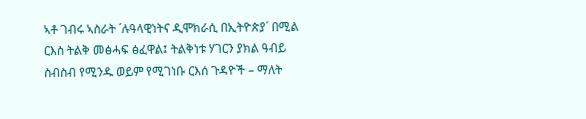ኣቶ ገብሩ ኣስራት ´ሉዓላዊነትና ዲሞክራሲ በኢትዮጵያ´ በሚል ርእስ ትልቅ መፅሓፍ ፅፈዋል፤ ትልቅነቱ ሃገርን ያክል ዓብይ ስብስብ የሚንዱ ወይም የሚገነቡ ርእሰ ጉዳዮች – ማለት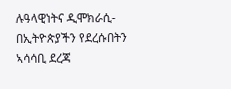ሉዓላዊነትና ዲሞክራሲ- በኢትዮጵያችን የደረሱበትን ኣሳሳቢ ደረጃ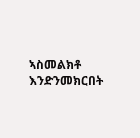ኣስመልክቶ እንድንመክርበት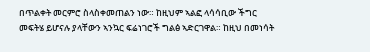በጥልቀት መርምሮ ስላስቀመጠልን ነው። ከዚህም ኣልፎ ላሳሳቢው ችግር መፍትሄ ይሆናሉ ያላቸውን ኣንኳር ፍሬነገሮች ግልፅ ኣድርገዋል። ከዚህ በመነሳት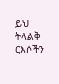ይህ ትላልቅ ርእሶችን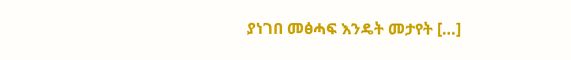ያነገበ መፅሓፍ እንዴት መታየት […]